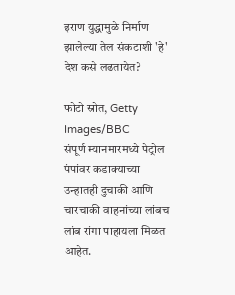इराण युद्धामुळे निर्माण झालेल्या तेल संकटाशी 'हे' देश कसे लढतायेत?

फोटो स्रोत, Getty Images/BBC
संपूर्ण म्यानमारमध्ये पेट्रोल पंपांवर कडाक्याच्या उन्हातही दुचाकी आणि चारचाकी वाहनांच्या लांबच लांब रांगा पाहायला मिळत आहेत.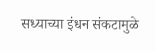सध्याच्या इंधन संकटामुळे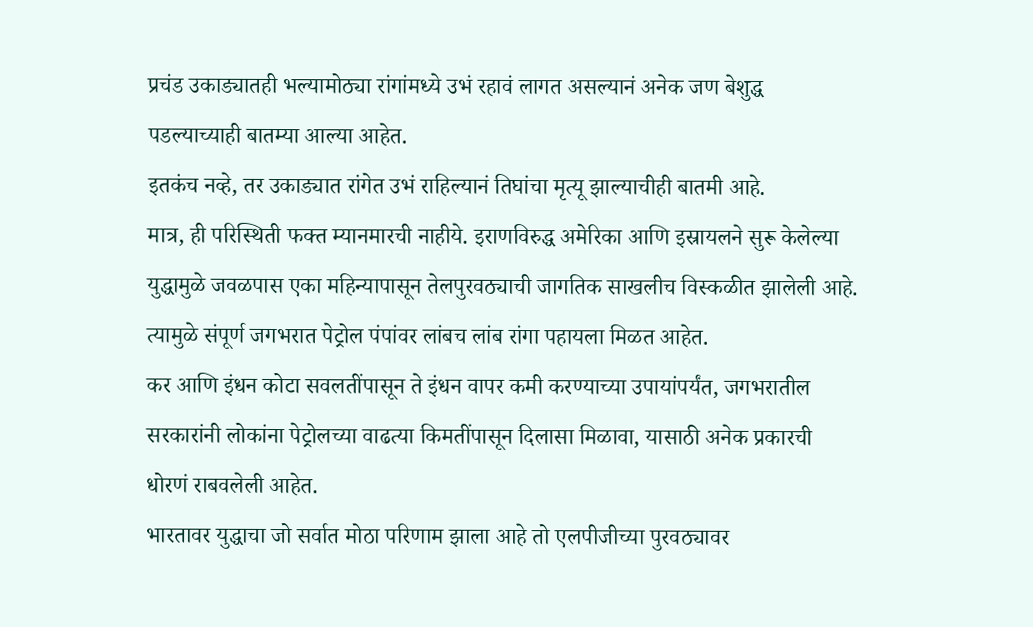प्रचंड उकाड्यातही भल्यामोठ्या रांगांमध्ये उभं रहावं लागत असल्यानं अनेक जण बेशुद्ध पडल्याच्याही बातम्या आल्या आहेत.
इतकंच नव्हे, तर उकाड्यात रांगेत उभं राहिल्यानं तिघांचा मृत्यू झाल्याचीही बातमी आहे.
मात्र, ही परिस्थिती फक्त म्यानमारची नाहीये. इराणविरुद्ध अमेरिका आणि इस्रायलने सुरू केलेल्या युद्धामुळे जवळपास एका महिन्यापासून तेलपुरवठ्याची जागतिक साखलीच विस्कळीत झालेली आहे.
त्यामुळे संपूर्ण जगभरात पेट्रोल पंपांवर लांबच लांब रांगा पहायला मिळत आहेत.
कर आणि इंधन कोटा सवलतींपासून ते इंधन वापर कमी करण्याच्या उपायांपर्यंत, जगभरातील सरकारांनी लोकांना पेट्रोलच्या वाढत्या किमतींपासून दिलासा मिळावा, यासाठी अनेक प्रकारची धोरणं राबवलेली आहेत.
भारतावर युद्धाचा जो सर्वात मोठा परिणाम झाला आहे तो एलपीजीच्या पुरवठ्यावर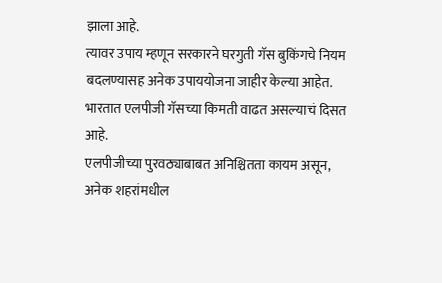झाला आहे.
त्यावर उपाय म्हणून सरकारने घरगुती गॅस बुकिंगचे नियम बदलण्यासह अनेक उपाययोजना जाहीर केल्या आहेत.
भारतात एलपीजी गॅसच्या किमती वाढत असल्याचं दिसत आहे.
एलपीजीच्या पुरवठ्याबाबत अनिश्चितता कायम असून, अनेक शहरांमधील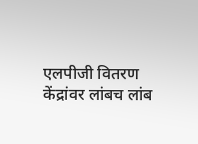एलपीजी वितरण केंद्रांवर लांबच लांब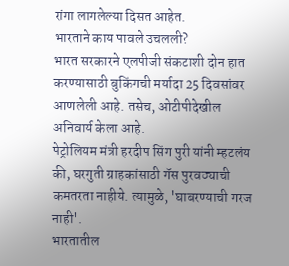रांगा लागलेल्या दिसत आहेत.
भारताने काय पावले उचलली?
भारत सरकारने एलपीजी संकटाशी दोन हात करण्यासाठी बुकिंगची मर्यादा 25 दिवसांवर आणलेली आहे. तसेच, ओटीपीदेखील अनिवार्य केला आहे.
पेट्रोलियम मंत्री हरदीप सिंग पुरी यांनी म्हटलंय की, घरगुती ग्राहकांसाठी गॅस पुरवठ्याची कमतरता नाहीये. त्यामुळे, 'घाबरण्याची गरज नाही'.
भारतातील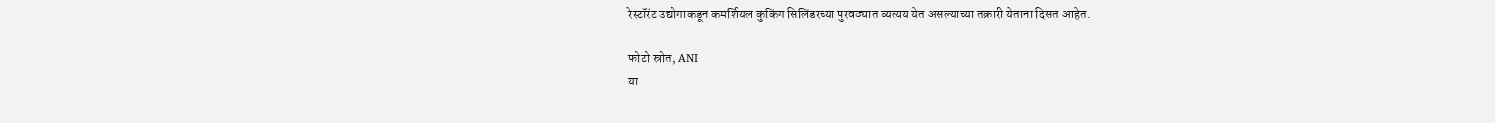रेस्टॉरंट उद्योगाकडून कमर्शियल कुकिंग सिलिंडरच्या पुरवठ्यात व्यत्यय येत असल्याच्या तक्रारी येताना दिसत आहेत.

फोटो स्रोत, ANI
या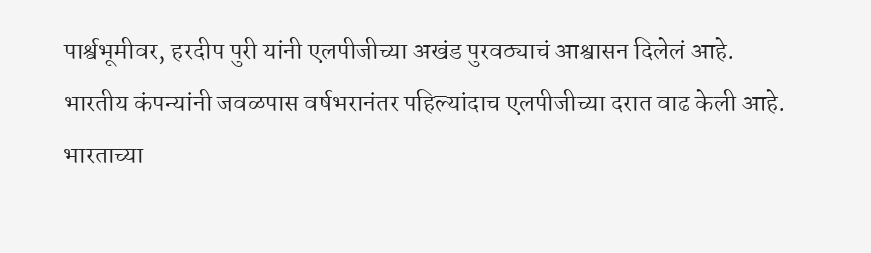पार्श्वभूमीवर, हरदीप पुरी यांनी एलपीजीच्या अखंड पुरवठ्याचं आश्वासन दिलेलं आहे.
भारतीय कंपन्यांनी जवळपास वर्षभरानंतर पहिल्यांदाच एलपीजीच्या दरात वाढ केली आहे.
भारताच्या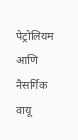पेट्रोलियम आणि नैसर्गिक वायू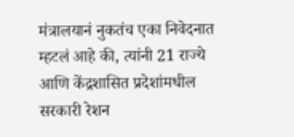मंत्रालयानं नुकतंच एका निवेदनात म्हटलं आहे की, त्यांनी 21 राज्ये आणि केंद्रशासित प्रदेशांमधील सरकारी रेशन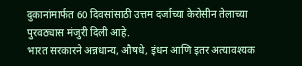दुकानांमार्फत 60 दिवसांसाठी उत्तम दर्जाच्या केरोसीन तेलाच्या पुरवठ्यास मंजुरी दिली आहे.
भारत सरकारने अन्नधान्य, औषधे, इंधन आणि इतर अत्यावश्यक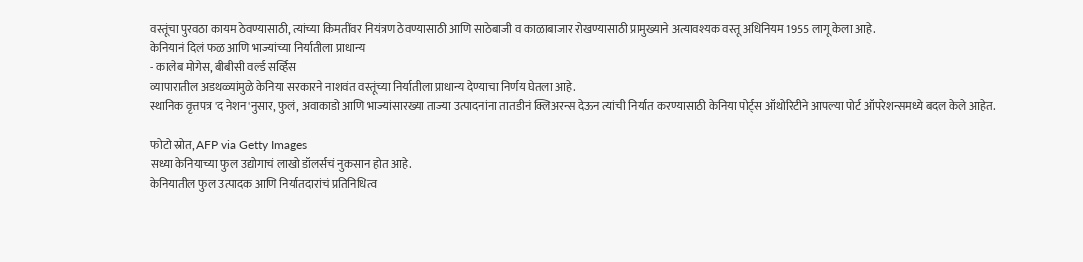वस्तूंचा पुरवठा कायम ठेवण्यासाठी, त्यांच्या किमतींवर नियंत्रण ठेवण्यासाठी आणि साठेबाजी व काळाबाजार रोखण्यासाठी प्रामुख्याने अत्यावश्यक वस्तू अधिनियम 1955 लागू केला आहे.
केनियानं दिलं फळ आणि भाज्यांच्या निर्यातीला प्राधान्य
- कालेब मोगेस, बीबीसी वर्ल्ड सर्व्हिस
व्यापारातील अडथळ्यांमुळे केनिया सरकारने नाशवंत वस्तूंच्या निर्यातीला प्राधान्य देण्याचा निर्णय घेतला आहे.
स्थानिक वृत्तपत्र 'द नेशन'नुसार, फुलं, अवाकाडो आणि भाज्यांसारख्या ताज्या उत्पादनांना तातडीनं क्लिअरन्स देऊन त्यांची निर्यात करण्यासाठी केनिया पोर्ट्स ऑथोरिटीने आपल्या पोर्ट ऑपरेशन्समध्ये बदल केले आहेत.

फोटो स्रोत, AFP via Getty Images
सध्या केनियाच्या फुल उद्योगाचं लाखो डॉलर्सचं नुकसान होत आहे.
केनियातील फुल उत्पादक आणि निर्यातदारांचं प्रतिनिधित्व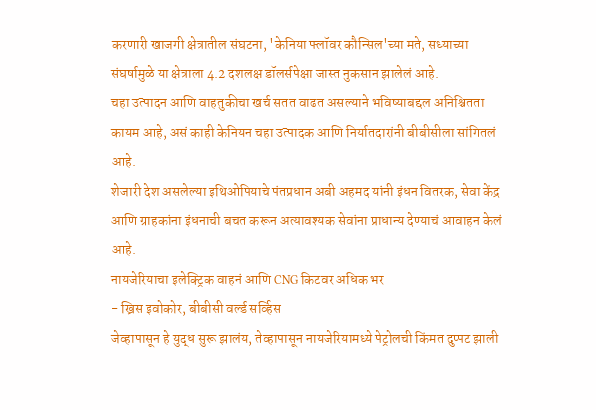करणारी खाजगी क्षेत्रातील संघटना, 'केनिया फ्लॉवर कौन्सिल'च्या मते, सध्याच्या संघर्षामुळे या क्षेत्राला 4.2 दशलक्ष डॉलर्सपेक्षा जास्त नुकसान झालेलं आहे.
चहा उत्पादन आणि वाहतुकीचा खर्च सतत वाढत असल्याने भविष्याबद्दल अनिश्चितता कायम आहे, असं काही केनियन चहा उत्पादक आणि निर्यातदारांनी बीबीसीला सांगितलं आहे.
शेजारी देश असलेल्या इथिओपियाचे पंतप्रधान अबी अहमद यांनी इंधन वितरक, सेवा केंद्र आणि ग्राहकांना इंधनाची बचत करून अत्यावश्यक सेवांना प्राधान्य देण्याचं आवाहन केलं आहे.
नायजेरियाचा इलेक्ट्रिक वाहनं आणि CNG किटवर अधिक भर
- ख्रिस इवोकोर, बीबीसी वर्ल्ड सर्व्हिस
जेव्हापासून हे युद्ध सुरू झालंय, तेव्हापासून नायजेरियामध्ये पेट्रोलची किंमत दुप्पट झाली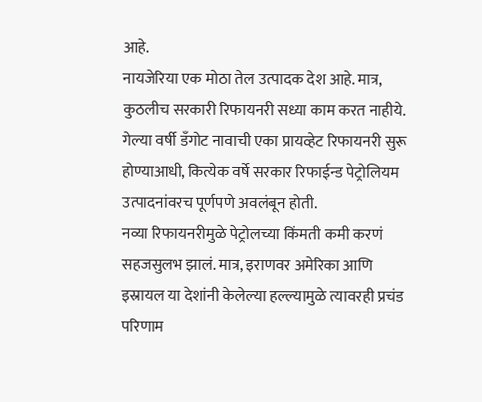आहे.
नायजेरिया एक मोठा तेल उत्पादक देश आहे. मात्र, कुठलीच सरकारी रिफायनरी सध्या काम करत नाहीये.
गेल्या वर्षी डँगोट नावाची एका प्रायव्हेट रिफायनरी सुरू होण्याआधी, कित्येक वर्षे सरकार रिफाईन्ड पेट्रोलियम उत्पादनांवरच पूर्णपणे अवलंबून होती.
नव्या रिफायनरीमुळे पेट्रोलच्या किंमती कमी करणं सहजसुलभ झालं. मात्र, इराणवर अमेरिका आणि इस्रायल या देशांनी केलेल्या हल्ल्यामुळे त्यावरही प्रचंड परिणाम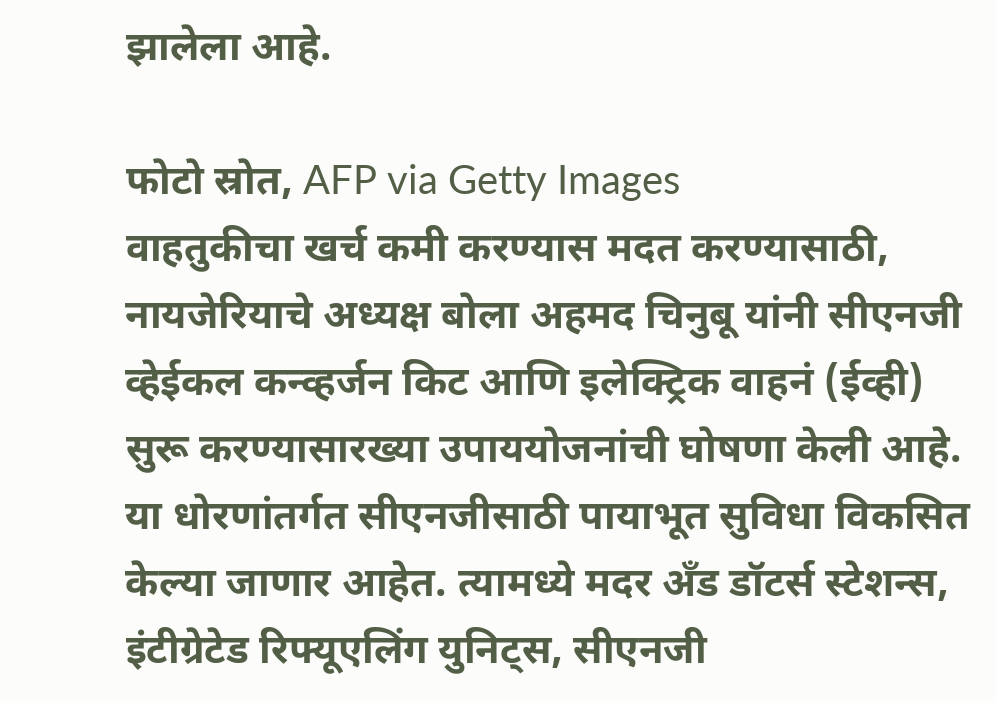झालेला आहे.

फोटो स्रोत, AFP via Getty Images
वाहतुकीचा खर्च कमी करण्यास मदत करण्यासाठी, नायजेरियाचे अध्यक्ष बोला अहमद चिनुबू यांनी सीएनजी व्हेईकल कन्व्हर्जन किट आणि इलेक्ट्रिक वाहनं (ईव्ही) सुरू करण्यासारख्या उपाययोजनांची घोषणा केली आहे.
या धोरणांतर्गत सीएनजीसाठी पायाभूत सुविधा विकसित केल्या जाणार आहेत. त्यामध्ये मदर अँड डॉटर्स स्टेशन्स, इंटीग्रेटेड रिफ्यूएलिंग युनिट्स, सीएनजी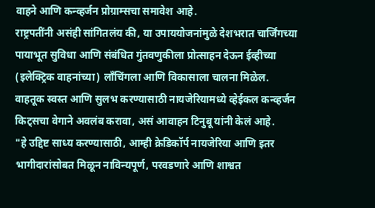वाहने आणि कन्व्हर्जन प्रोग्राम्सचा समावेश आहे.
राष्ट्रपतींनी असंही सांगितलंय की, या उपाययोजनांमुळे देशभरात चार्जिंगच्या पायाभूत सुविधा आणि संबंधित गुंतवणुकीला प्रोत्साहन देऊन ईव्हीच्या (इलेक्ट्रिक वाहनांच्या) लाँचिंगला आणि विकासाला चालना मिळेल.
वाहतूक स्वस्त आणि सुलभ करण्यासाठी नायजेरियामध्ये व्हेईकल कन्व्हर्जन किट्सचा वेगाने अवलंब करावा, असं आवाहन टिनुबू यांनी केलं आहे.
"हे उद्दिष्ट साध्य करण्यासाठी, आम्ही क्रेडिकॉर्प नायजेरिया आणि इतर भागीदारांसोबत मिळून नाविन्यपूर्ण, परवडणारे आणि शाश्वत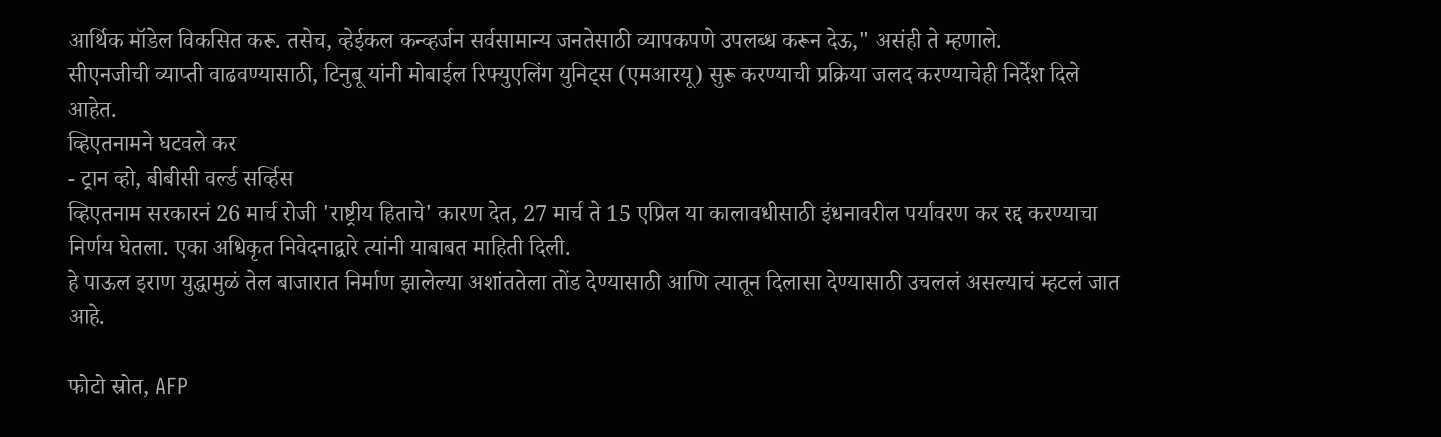आर्थिक मॉडेल विकसित करू. तसेच, व्हेईकल कन्व्हर्जन सर्वसामान्य जनतेसाठी व्यापकपणे उपलब्ध करून देऊ," असंही ते म्हणाले.
सीएनजीची व्याप्ती वाढवण्यासाठी, टिनुबू यांनी मोबाईल रिफ्युएलिंग युनिट्स (एमआरयू) सुरू करण्याची प्रक्रिया जलद करण्याचेही निर्देश दिले आहेत.
व्हिएतनामने घटवले कर
- ट्रान व्हो, बीबीसी वर्ल्ड सर्व्हिस
व्हिएतनाम सरकारनं 26 मार्च रोजी 'राष्ट्रीय हिताचे' कारण देत, 27 मार्च ते 15 एप्रिल या कालावधीसाठी इंधनावरील पर्यावरण कर रद्द करण्याचा निर्णय घेतला. एका अधिकृत निवेदनाद्वारे त्यांनी याबाबत माहिती दिली.
हे पाऊल इराण युद्धामुळं तेल बाजारात निर्माण झालेल्या अशांततेला तोंड देण्यासाठी आणि त्यातून दिलासा देण्यासाठी उचललं असल्याचं म्हटलं जात आहे.

फोटो स्रोत, AFP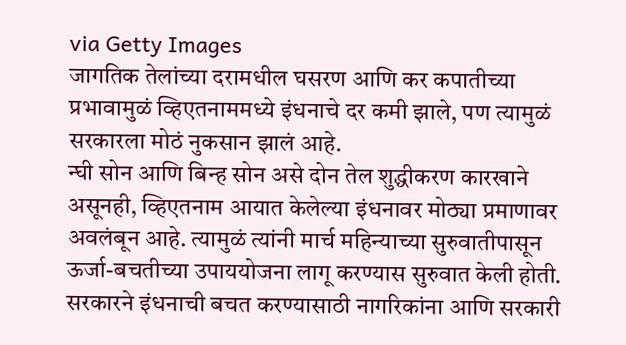via Getty Images
जागतिक तेलांच्या दरामधील घसरण आणि कर कपातीच्या प्रभावामुळं व्हिएतनाममध्ये इंधनाचे दर कमी झाले, पण त्यामुळं सरकारला मोठं नुकसान झालं आहे.
न्घी सोन आणि बिन्ह सोन असे दोन तेल शुद्धीकरण कारखाने असूनही, व्हिएतनाम आयात केलेल्या इंधनावर मोठ्या प्रमाणावर अवलंबून आहे. त्यामुळं त्यांनी मार्च महिन्याच्या सुरुवातीपासून ऊर्जा-बचतीच्या उपाययोजना लागू करण्यास सुरुवात केली होती.
सरकारने इंधनाची बचत करण्यासाठी नागरिकांना आणि सरकारी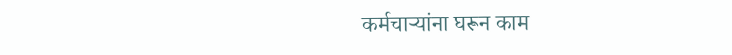कर्मचाऱ्यांना घरून काम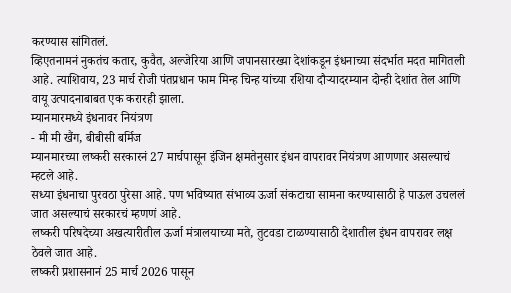करण्यास सांगितलं.
व्हिएतनामनं नुकतंच कतार, कुवैत, अल्जेरिया आणि जपानसारख्या देशांकडून इंधनाच्या संदर्भात मदत मागितली आहे. त्याशिवाय, 23 मार्च रोजी पंतप्रधान फाम मिन्ह चिन्ह यांच्या रशिया दौऱ्यादरम्यान दोन्ही देशांत तेल आणि वायू उत्पादनाबाबत एक करारही झाला.
म्यानमारमध्ये इंधनावर नियंत्रण
- मी मी खैंग, बीबीसी बर्मिज
म्यानमारच्या लष्करी सरकारनं 27 मार्चपासून इंजिन क्षमतेनुसार इंधन वापरावर नियंत्रण आणणार असल्याचं म्हटले आहे.
सध्या इंधनाचा पुरवठा पुरेसा आहे. पण भविष्यात संभाव्य ऊर्जा संकटाचा सामना करण्यासाठी हे पाऊल उचललं जात असल्याचं सरकारचं म्हणणं आहे.
लष्करी परिषदेच्या अखत्यारीतील ऊर्जा मंत्रालयाच्या मते, तुटवडा टाळण्यासाठी देशातील इंधन वापरावर लक्ष ठेवले जात आहे.
लष्करी प्रशासनानं 25 मार्च 2026 पासून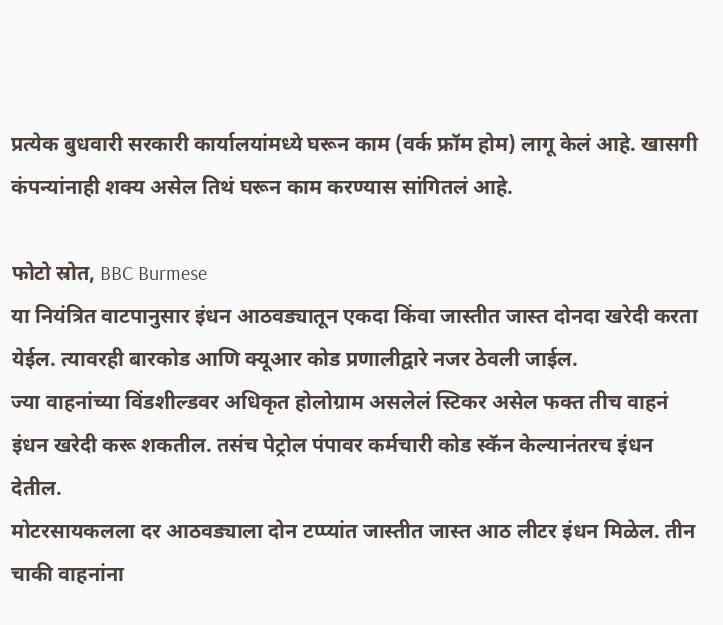प्रत्येक बुधवारी सरकारी कार्यालयांमध्ये घरून काम (वर्क फ्रॉम होम) लागू केलं आहे. खासगी कंपन्यांनाही शक्य असेल तिथं घरून काम करण्यास सांगितलं आहे.

फोटो स्रोत, BBC Burmese
या नियंत्रित वाटपानुसार इंधन आठवड्यातून एकदा किंवा जास्तीत जास्त दोनदा खरेदी करता येईल. त्यावरही बारकोड आणि क्यूआर कोड प्रणालीद्वारे नजर ठेवली जाईल.
ज्या वाहनांच्या विंडशील्डवर अधिकृत होलोग्राम असलेलं स्टिकर असेल फक्त तीच वाहनं इंधन खरेदी करू शकतील. तसंच पेट्रोल पंपावर कर्मचारी कोड स्कॅन केल्यानंतरच इंधन देतील.
मोटरसायकलला दर आठवड्याला दोन टप्प्यांत जास्तीत जास्त आठ लीटर इंधन मिळेल. तीन चाकी वाहनांना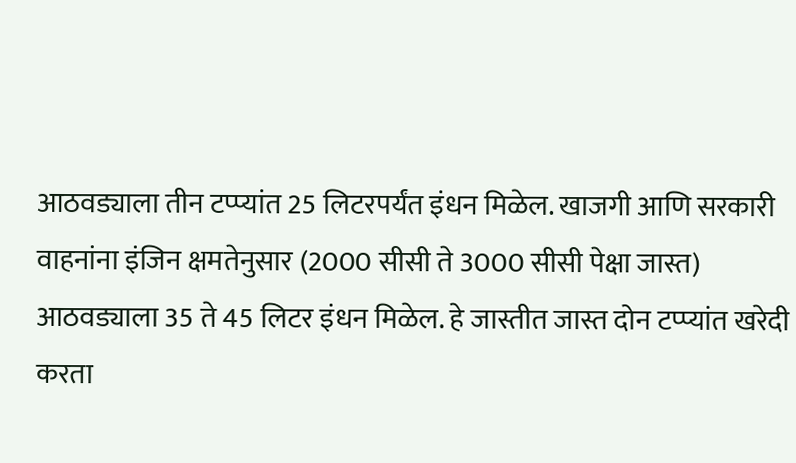आठवड्याला तीन टप्प्यांत 25 लिटरपर्यंत इंधन मिळेल. खाजगी आणि सरकारी वाहनांना इंजिन क्षमतेनुसार (2000 सीसी ते 3000 सीसी पेक्षा जास्त) आठवड्याला 35 ते 45 लिटर इंधन मिळेल. हे जास्तीत जास्त दोन टप्प्यांत खरेदी करता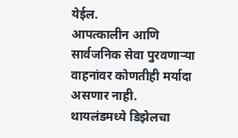येईल.
आपत्कालीन आणि सार्वजनिक सेवा पुरवणाऱ्या वाहनांवर कोणतीही मर्यादा असणार नाही.
थायलंडमध्ये डिझेलचा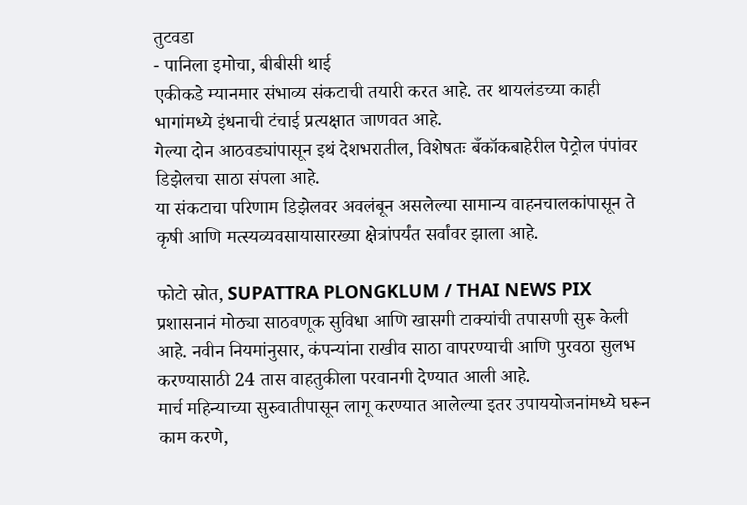तुटवडा
- पानिला इमोचा, बीबीसी थाई
एकीकडे म्यानमार संभाव्य संकटाची तयारी करत आहे. तर थायलंडच्या काही भागांमध्ये इंधनाची टंचाई प्रत्यक्षात जाणवत आहे.
गेल्या दोन आठवड्यांपासून इथं देशभरातील, विशेषतः बँकॉकबाहेरील पेट्रोल पंपांवर डिझेलचा साठा संपला आहे.
या संकटाचा परिणाम डिझेलवर अवलंबून असलेल्या सामान्य वाहनचालकांपासून ते कृषी आणि मत्स्यव्यवसायासारख्या क्षेत्रांपर्यंत सर्वांवर झाला आहे.

फोटो स्रोत, SUPATTRA PLONGKLUM / THAI NEWS PIX
प्रशासनानं मोठ्या साठवणूक सुविधा आणि खासगी टाक्यांची तपासणी सुरू केली आहे. नवीन नियमांनुसार, कंपन्यांना राखीव साठा वापरण्याची आणि पुरवठा सुलभ करण्यासाठी 24 तास वाहतुकीला परवानगी देण्यात आली आहे.
मार्च महिन्याच्या सुरुवातीपासून लागू करण्यात आलेल्या इतर उपाययोजनांमध्ये घरून काम करणे,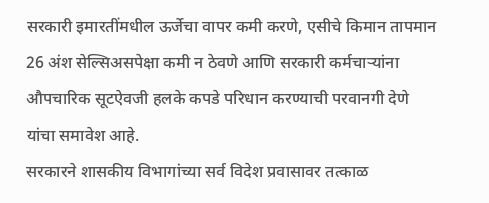सरकारी इमारतींमधील ऊर्जेचा वापर कमी करणे, एसीचे किमान तापमान 26 अंश सेल्सिअसपेक्षा कमी न ठेवणे आणि सरकारी कर्मचाऱ्यांना औपचारिक सूटऐवजी हलके कपडे परिधान करण्याची परवानगी देणे यांचा समावेश आहे.
सरकारने शासकीय विभागांच्या सर्व विदेश प्रवासावर तत्काळ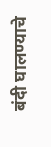बंदी घालण्याचे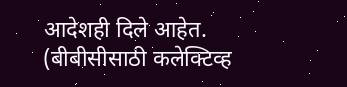आदेशही दिले आहेत.
(बीबीसीसाठी कलेक्टिव्ह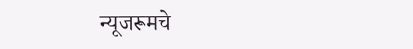न्यूजरूमचे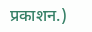प्रकाशन.)